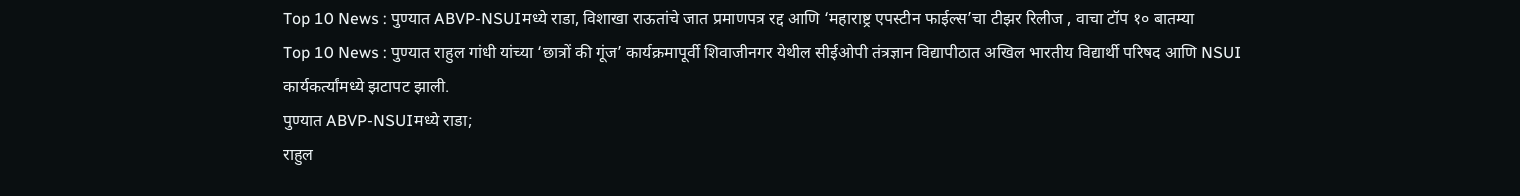Top 10 News : पुण्यात ABVP-NSUIमध्ये राडा, विशाखा राऊतांचे जात प्रमाणपत्र रद्द आणि ‘महाराष्ट्र एपस्टीन फाईल्स’चा टीझर रिलीज , वाचा टॉप १० बातम्या
Top 10 News : पुण्यात राहुल गांधी यांच्या ‘छात्रों की गूंज’ कार्यक्रमापूर्वी शिवाजीनगर येथील सीईओपी तंत्रज्ञान विद्यापीठात अखिल भारतीय विद्यार्थी परिषद आणि NSUI कार्यकर्त्यांमध्ये झटापट झाली.
पुण्यात ABVP-NSUIमध्ये राडा;
राहुल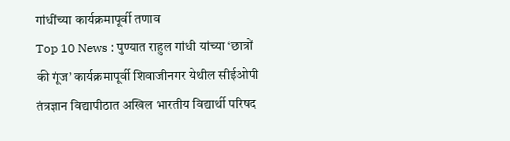गांधींच्या कार्यक्रमापूर्वी तणाव
Top 10 News : पुण्यात राहुल गांधी यांच्या ‘छात्रों की गूंज’ कार्यक्रमापूर्वी शिवाजीनगर येथील सीईओपी तंत्रज्ञान विद्यापीठात अखिल भारतीय विद्यार्थी परिषद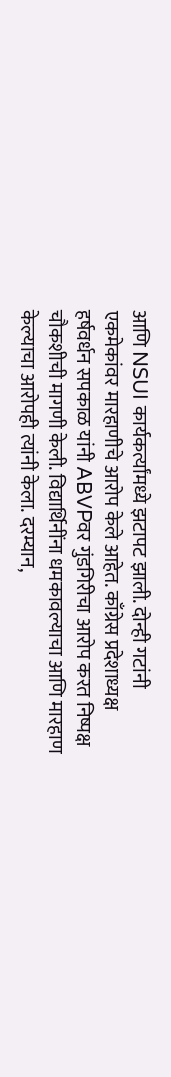आणि NSUI कार्यकर्त्यांमध्ये झटापट झाली. दोन्ही गटांनी एकमेकांवर मारहाणीचे आरोप केले आहेत. काँग्रेस प्रदेशाध्यक्ष हर्षवर्धन सपकाळ यांनी ABVPवर गुंडगिरीचा आरोप करत निष्पक्ष चौकशीची मागणी केली. विद्यार्थिनींना धमकावल्याचा आणि मारहाण केल्याचा आरोपही त्यांनी केला. दरम्यान,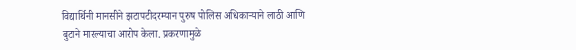विद्यार्थिनी मानसीने झटापटीदरम्यान पुरुष पोलिस अधिकाऱ्याने लाठी आणि बुटाने मारल्याचा आरोप केला. प्रकरणामुळे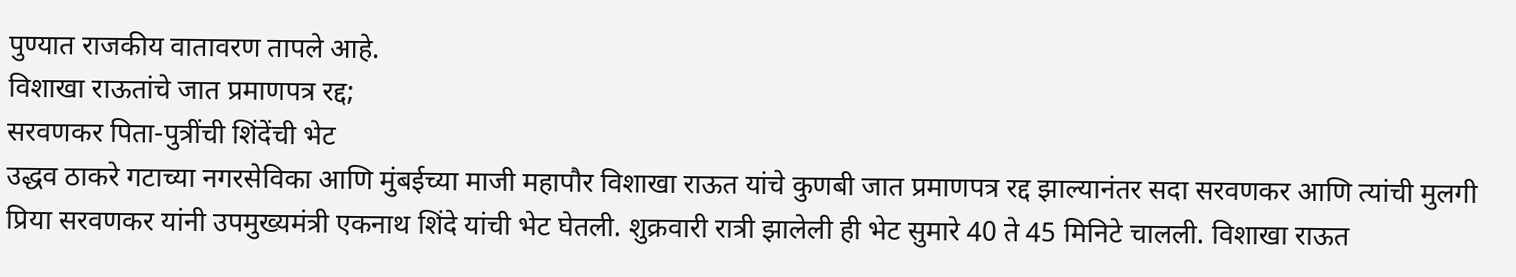पुण्यात राजकीय वातावरण तापले आहे.
विशाखा राऊतांचे जात प्रमाणपत्र रद्द;
सरवणकर पिता-पुत्रींची शिंदेंची भेट
उद्धव ठाकरे गटाच्या नगरसेविका आणि मुंबईच्या माजी महापौर विशाखा राऊत यांचे कुणबी जात प्रमाणपत्र रद्द झाल्यानंतर सदा सरवणकर आणि त्यांची मुलगी प्रिया सरवणकर यांनी उपमुख्यमंत्री एकनाथ शिंदे यांची भेट घेतली. शुक्रवारी रात्री झालेली ही भेट सुमारे 40 ते 45 मिनिटे चालली. विशाखा राऊत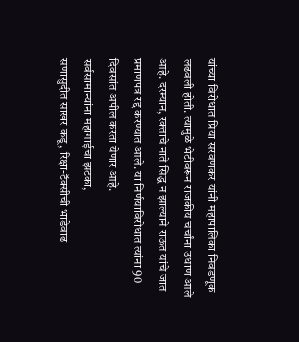यांच्या विरोधात प्रिया सरवणकर यांनी महापालिका निवडणूक लढवली होती. त्यामुळे भेटीवरून राजकीय चर्चांना उधाण आले आहे. दरम्यान, रक्ताचे नाते सिद्ध न झाल्याने राऊत यांचे जात प्रमाणपत्र रद्द करण्यात आले. या निर्णयाविरोधात त्यांना 90 दिवसांत अपील करता येणार आहे.
सर्वसामान्यांना महागाईचा झटका,
सणासुदीत साखर कडू, रिक्षा-टॅक्सीची भाडेवाढ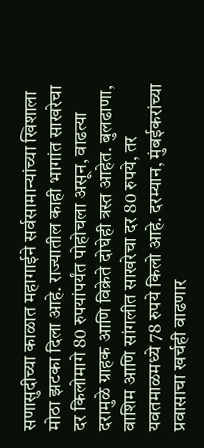सणासुदीच्या काळात महागाईने सर्वसामान्यांच्या खिशाला मोठा झटका दिला आहे. राज्यातील काही भागांत साखरेचा दर किलोमागे 80 रुपयांपर्यंत पोहोचला असून, वाढत्या दरामुळे ग्राहक आणि विक्रेते दोघेही त्रस्त आहेत. बुलढाणा, वाशिम आणि सांगलीत साखरेचा दर 80 रुपये, तर यवतमाळमध्ये 78 रुपये किलो आहे. दरम्यान, मुंबईकरांच्या प्रवासाचा खर्चही वाढणार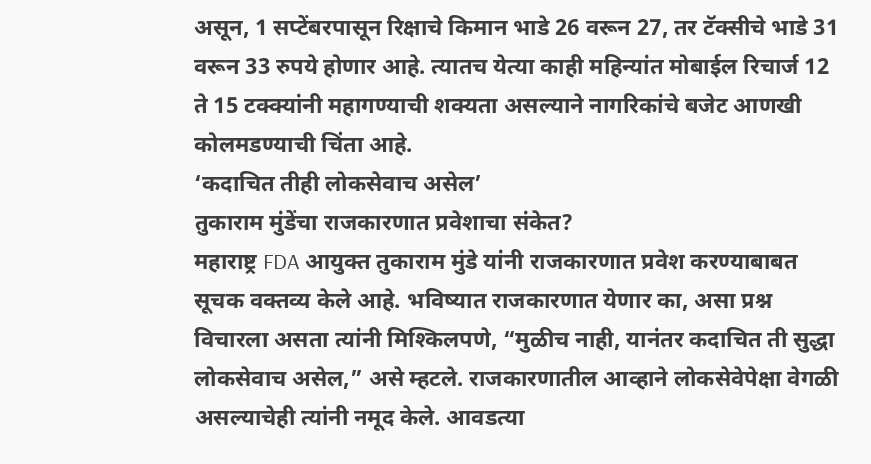असून, 1 सप्टेंबरपासून रिक्षाचे किमान भाडे 26 वरून 27, तर टॅक्सीचे भाडे 31 वरून 33 रुपये होणार आहे. त्यातच येत्या काही महिन्यांत मोबाईल रिचार्ज 12 ते 15 टक्क्यांनी महागण्याची शक्यता असल्याने नागरिकांचे बजेट आणखी कोलमडण्याची चिंता आहे.
‘कदाचित तीही लोकसेवाच असेल’
तुकाराम मुंडेंचा राजकारणात प्रवेशाचा संकेत?
महाराष्ट्र FDA आयुक्त तुकाराम मुंडे यांनी राजकारणात प्रवेश करण्याबाबत सूचक वक्तव्य केले आहे. भविष्यात राजकारणात येणार का, असा प्रश्न विचारला असता त्यांनी मिश्किलपणे, “मुळीच नाही, यानंतर कदाचित ती सुद्धा लोकसेवाच असेल,” असे म्हटले. राजकारणातील आव्हाने लोकसेवेपेक्षा वेगळी असल्याचेही त्यांनी नमूद केले. आवडत्या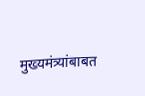मुख्यमंत्र्यांबाबत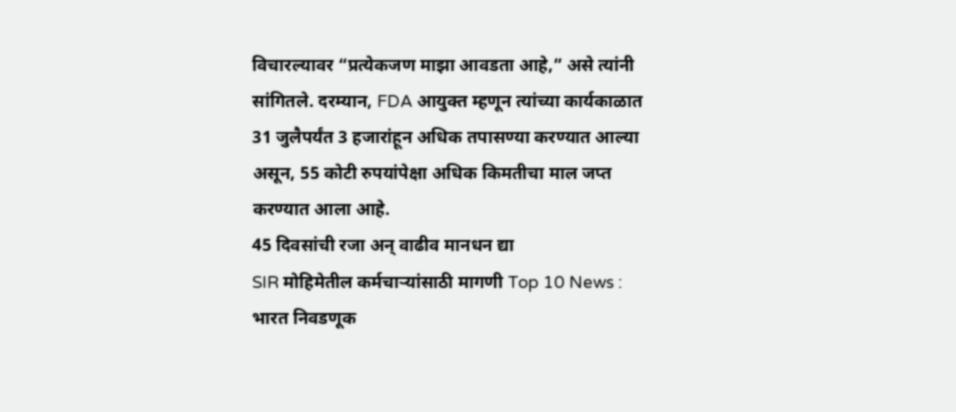विचारल्यावर “प्रत्येकजण माझा आवडता आहे,” असे त्यांनी सांगितले. दरम्यान, FDA आयुक्त म्हणून त्यांच्या कार्यकाळात 31 जुलैपर्यंत 3 हजारांहून अधिक तपासण्या करण्यात आल्या असून, 55 कोटी रुपयांपेक्षा अधिक किमतीचा माल जप्त करण्यात आला आहे.
45 दिवसांची रजा अन् वाढीव मानधन द्या
SIR मोहिमेतील कर्मचाऱ्यांसाठी मागणी Top 10 News :
भारत निवडणूक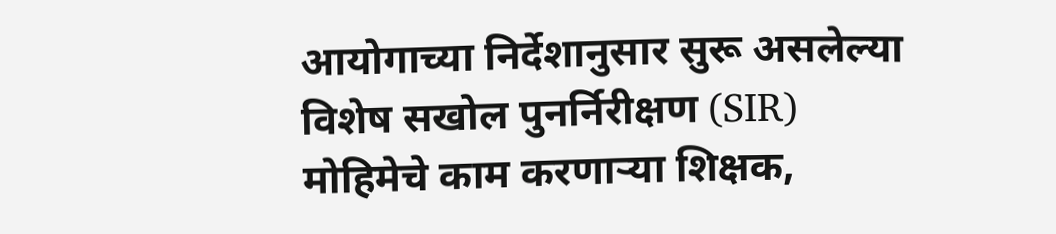आयोगाच्या निर्देशानुसार सुरू असलेल्या विशेष सखोल पुनर्निरीक्षण (SIR) मोहिमेचे काम करणाऱ्या शिक्षक,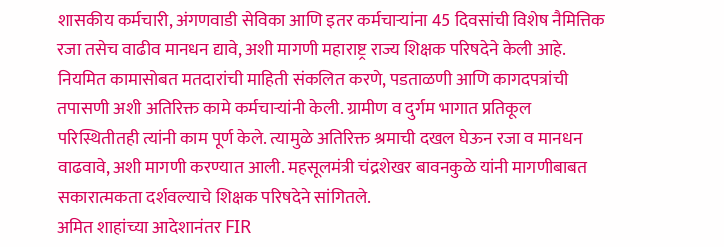शासकीय कर्मचारी, अंगणवाडी सेविका आणि इतर कर्मचाऱ्यांना 45 दिवसांची विशेष नैमित्तिक रजा तसेच वाढीव मानधन द्यावे, अशी मागणी महाराष्ट्र राज्य शिक्षक परिषदेने केली आहे. नियमित कामासोबत मतदारांची माहिती संकलित करणे, पडताळणी आणि कागदपत्रांची तपासणी अशी अतिरिक्त कामे कर्मचाऱ्यांनी केली. ग्रामीण व दुर्गम भागात प्रतिकूल परिस्थितीतही त्यांनी काम पूर्ण केले. त्यामुळे अतिरिक्त श्रमाची दखल घेऊन रजा व मानधन वाढवावे, अशी मागणी करण्यात आली. महसूलमंत्री चंद्रशेखर बावनकुळे यांनी मागणीबाबत सकारात्मकता दर्शवल्याचे शिक्षक परिषदेने सांगितले.
अमित शाहांच्या आदेशानंतर FIR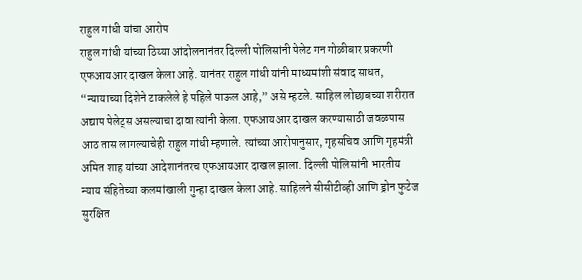राहुल गांधी यांचा आरोप
राहुल गांधी यांच्या ठिय्या आंदोलनानंतर दिल्ली पोलिसांनी पेलेट गन गोळीबार प्रकरणी एफआयआर दाखल केला आहे. यानंतर राहुल गांधी यांनी माध्यमांशी संवाद साधत, “न्यायाच्या दिशेने टाकलेले हे पहिले पाऊल आहे,” असे म्हटले. साहिल लोछाबच्या शरीरात अद्याप पेलेट्स असल्याचा दावा त्यांनी केला. एफआयआर दाखल करण्यासाठी जवळपास आठ तास लागल्याचेही राहुल गांधी म्हणाले. त्यांच्या आरोपानुसार, गृहसचिव आणि गृहमंत्री अमित शाह यांच्या आदेशानंतरच एफआयआर दाखल झाला. दिल्ली पोलिसांनी भारतीय न्याय संहितेच्या कलमांखाली गुन्हा दाखल केला आहे. साहिलने सीसीटीव्ही आणि ड्रोन फुटेज सुरक्षित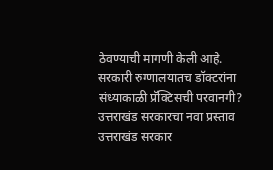ठेवण्याची मागणी केली आहे.
सरकारी रुग्णालयातच डॉक्टरांना संध्याकाळी प्रॅक्टिसची परवानगी?
उत्तराखंड सरकारचा नवा प्रस्ताव
उत्तराखंड सरकार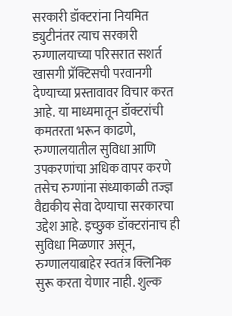सरकारी डॉक्टरांना नियमित ड्युटीनंतर त्याच सरकारी रुग्णालयाच्या परिसरात सशर्त खासगी प्रॅक्टिसची परवानगी देण्याच्या प्रस्तावावर विचार करत आहे. या माध्यमातून डॉक्टरांची कमतरता भरून काढणे, रुग्णालयातील सुविधा आणि उपकरणांचा अधिक वापर करणे तसेच रुग्णांना संध्याकाळी तज्ज्ञ वैद्यकीय सेवा देण्याचा सरकारचा उद्देश आहे. इच्छुक डॉक्टरांनाच ही सुविधा मिळणार असून, रुग्णालयाबाहेर स्वतंत्र क्लिनिक सुरू करता येणार नाही. शुल्क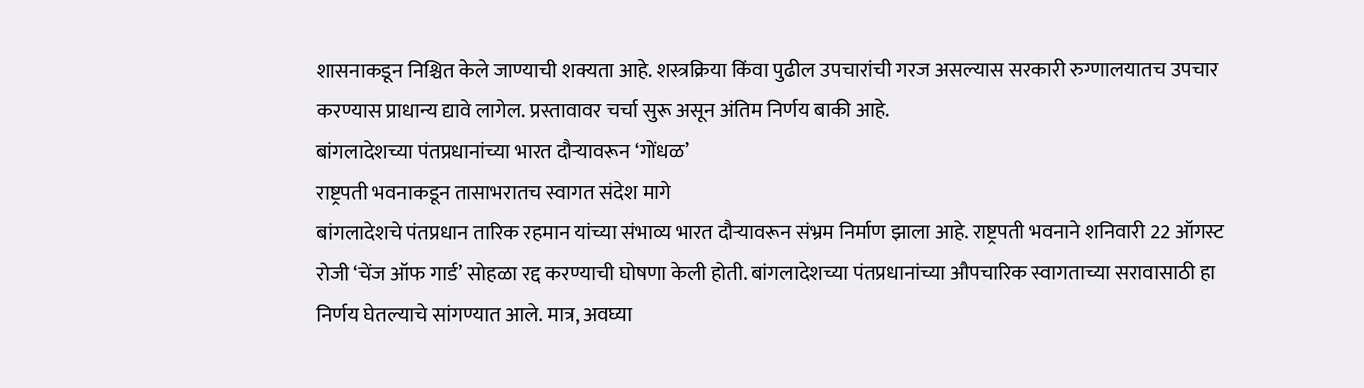शासनाकडून निश्चित केले जाण्याची शक्यता आहे. शस्त्रक्रिया किंवा पुढील उपचारांची गरज असल्यास सरकारी रुग्णालयातच उपचार करण्यास प्राधान्य द्यावे लागेल. प्रस्तावावर चर्चा सुरू असून अंतिम निर्णय बाकी आहे.
बांगलादेशच्या पंतप्रधानांच्या भारत दौऱ्यावरून ‘गोंधळ’
राष्ट्रपती भवनाकडून तासाभरातच स्वागत संदेश मागे
बांगलादेशचे पंतप्रधान तारिक रहमान यांच्या संभाव्य भारत दौऱ्यावरून संभ्रम निर्माण झाला आहे. राष्ट्रपती भवनाने शनिवारी 22 ऑगस्ट रोजी ‘चेंज ऑफ गार्ड’ सोहळा रद्द करण्याची घोषणा केली होती. बांगलादेशच्या पंतप्रधानांच्या औपचारिक स्वागताच्या सरावासाठी हा निर्णय घेतल्याचे सांगण्यात आले. मात्र, अवघ्या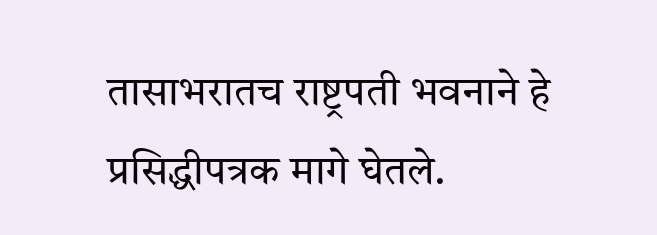तासाभरातच राष्ट्रपती भवनाने हे प्रसिद्धीपत्रक मागे घेतले.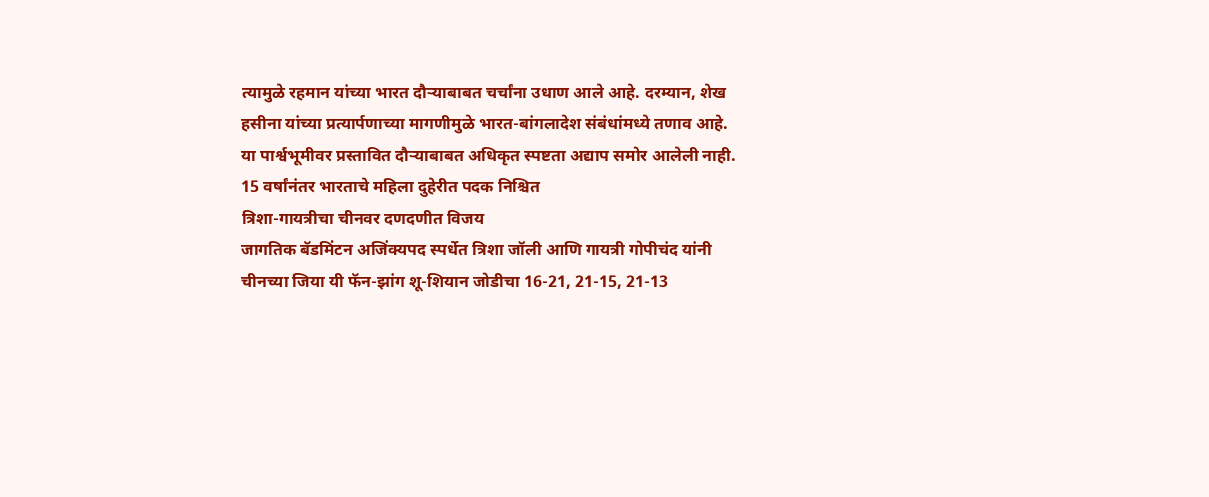त्यामुळे रहमान यांच्या भारत दौऱ्याबाबत चर्चांना उधाण आले आहे. दरम्यान, शेख हसीना यांच्या प्रत्यार्पणाच्या मागणीमुळे भारत-बांगलादेश संबंधांमध्ये तणाव आहे. या पार्श्वभूमीवर प्रस्तावित दौऱ्याबाबत अधिकृत स्पष्टता अद्याप समोर आलेली नाही.
15 वर्षांनंतर भारताचे महिला दुहेरीत पदक निश्चित
त्रिशा-गायत्रीचा चीनवर दणदणीत विजय
जागतिक बॅडमिंटन अजिंक्यपद स्पर्धेत त्रिशा जॉली आणि गायत्री गोपीचंद यांनी चीनच्या जिया यी फॅन-झांग शू-शियान जोडीचा 16-21, 21-15, 21-13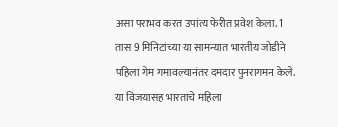असा पराभव करत उपांत्य फेरीत प्रवेश केला. 1 तास 9 मिनिटांच्या या सामन्यात भारतीय जोडीने पहिला गेम गमावल्यानंतर दमदार पुनरागमन केले. या विजयासह भारताचे महिला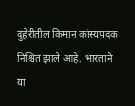दुहेरीतील किमान कांस्यपदक निश्चित झाले आहे. भारताने या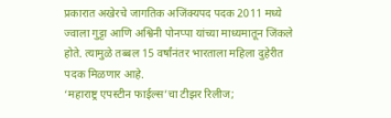प्रकारात अखेरचे जागतिक अजिंक्यपद पदक 2011 मध्ये ज्वाला गुट्टा आणि अश्विनी पोनप्पा यांच्या माध्यमातून जिंकले होते. त्यामुळे तब्बल 15 वर्षांनंतर भारताला महिला दुहेरीत पदक मिळणार आहे.
‘महाराष्ट्र एपस्टीन फाईल्स’चा टीझर रिलीज;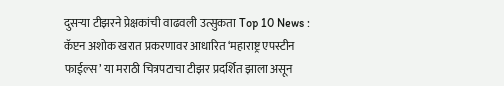दुसऱ्या टीझरने प्रेक्षकांची वाढवली उत्सुकता Top 10 News :
कॅप्टन अशोक खरात प्रकरणावर आधारित ‘महाराष्ट्र एपस्टीन फाईल्स’ या मराठी चित्रपटाचा टीझर प्रदर्शित झाला असून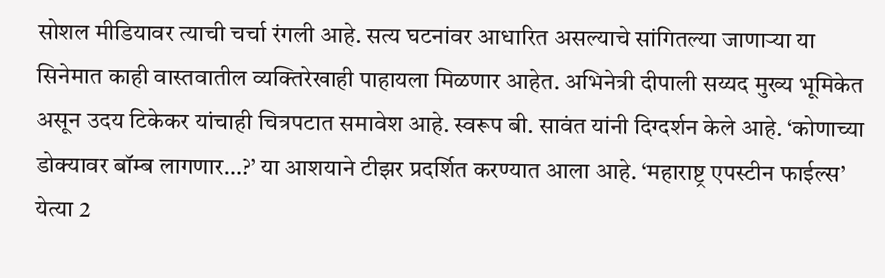सोशल मीडियावर त्याची चर्चा रंगली आहे. सत्य घटनांवर आधारित असल्याचे सांगितल्या जाणाऱ्या या सिनेमात काही वास्तवातील व्यक्तिरेखाही पाहायला मिळणार आहेत. अभिनेत्री दीपाली सय्यद मुख्य भूमिकेत असून उदय टिकेकर यांचाही चित्रपटात समावेश आहे. स्वरूप बी. सावंत यांनी दिग्दर्शन केले आहे. ‘कोणाच्या डोक्यावर बॉम्ब लागणार…?’ या आशयाने टीझर प्रदर्शित करण्यात आला आहे. ‘महाराष्ट्र एपस्टीन फाईल्स’ येत्या 2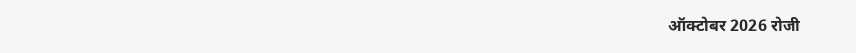ऑक्टोबर 2026 रोजी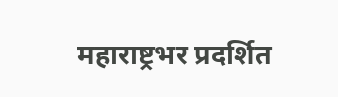महाराष्ट्रभर प्रदर्शित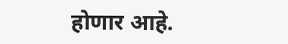होणार आहे.